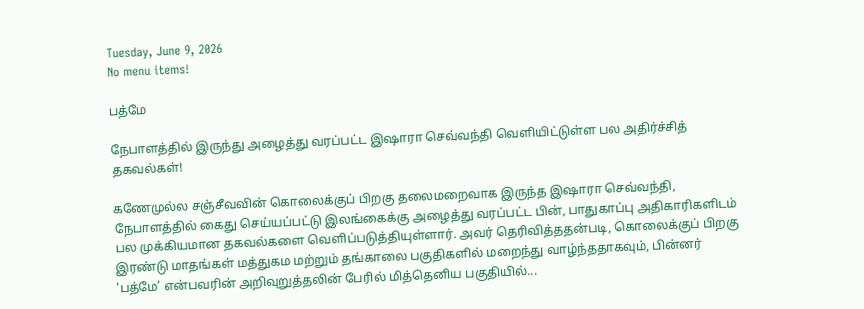Tuesday, June 9, 2026
No menu items!

பத்மே

நேபாளத்தில் இருந்து அழைத்து வரப்பட்ட இஷாரா செவ்வந்தி வெளியிட்டுள்ள பல அதிர்ச்சித் தகவல்கள்!

கணேமுல்ல சஞ்சீவவின் கொலைக்குப் பிறகு தலைமறைவாக இருந்த இஷாரா செவ்வந்தி, நேபாளத்தில் கைது செய்யப்பட்டு இலங்கைக்கு அழைத்து வரப்பட்ட பின், பாதுகாப்பு அதிகாரிகளிடம் பல முக்கியமான தகவல்களை வெளிப்படுத்தியுள்ளார். அவர் தெரிவித்ததன்படி, கொலைக்குப் பிறகு இரண்டு மாதங்கள் மத்துகம மற்றும் தங்காலை பகுதிகளில் மறைந்து வாழ்ந்ததாகவும், பின்னர் ‘பத்மே’ என்பவரின் அறிவுறுத்தலின் பேரில் மித்தெனிய பகுதியில்...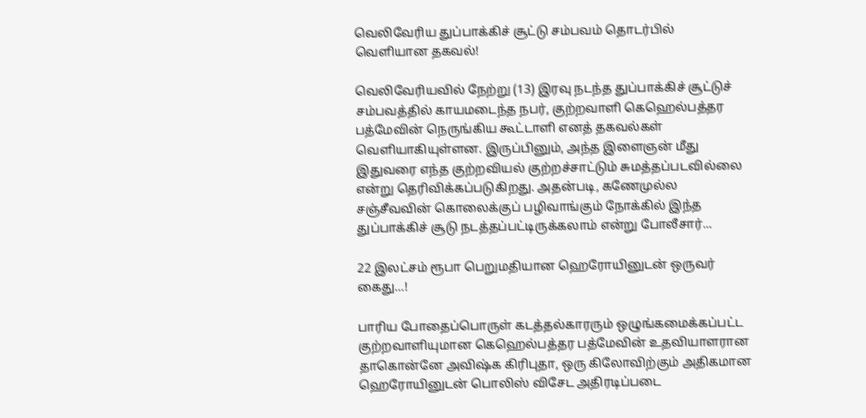வெலிவேரிய துப்பாக்கிச் சூட்டு சம்பவம் தொடர்பில் வெளியான தகவல்!

வெலிவேரியவில் நேற்று (13) இரவு நடந்த துப்பாக்கிச் சூட்டுச் சம்பவத்தில் காயமடைந்த நபர், குற்றவாளி கெஹெல்பத்தர பத்மேவின் நெருங்கிய கூட்டாளி எனத் தகவல்கள் வெளியாகியுள்ளன. இருப்பினும், அந்த இளைஞன் மீது இதுவரை எந்த குற்றவியல் குற்றச்சாட்டும் சுமத்தப்படவில்லை என்று தெரிவிக்கப்படுகிறது. அதன்படி, கணேமுல்ல சஞ்சீவவின் கொலைக்குப் பழிவாங்கும் நோக்கில் இந்த துப்பாக்கிச் சூடு நடத்தப்பட்டிருக்கலாம் என்று போலீசார்...

22 இலட்சம் ரூபா பெறுமதியான ஹெரோயினுடன் ஒருவர் கைது…!

பாரிய போதைப்பொருள் கடத்தல்காரரும் ஒழுங்கமைக்கப்பட்ட குற்றவாளியுமான கெஹெல்பத்தர பத்மேவின் உதவியாளரான தாகொன்னே அவிஷ்க கிரிபுதா, ஒரு கிலோவிற்கும் அதிகமான ஹெரோயினுடன் பொலிஸ் விசேட அதிரடிப்படை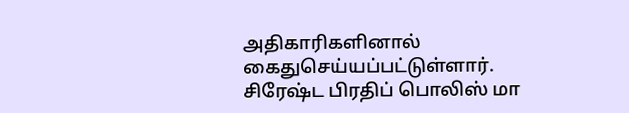அதிகாரிகளினால் கைதுசெய்யப்பட்டுள்ளார். சிரேஷ்ட பிரதிப் பொலிஸ் மா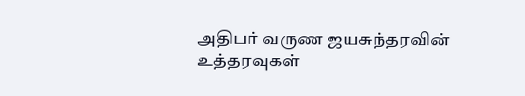அதிபர் வருண ஜயசுந்தரவின் உத்தரவுகள்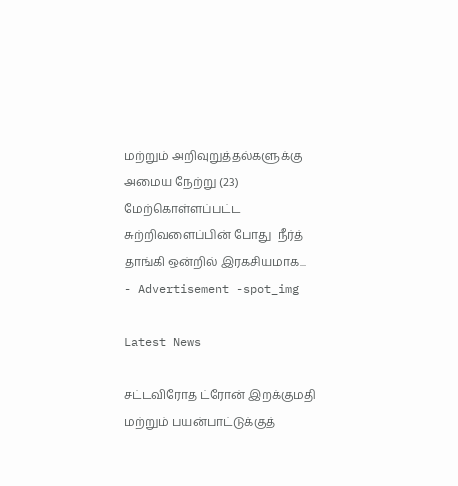மற்றும் அறிவுறுத்தல்களுக்கு அமைய நேற்று (23) மேற்கொள்ளப்பட்ட சுற்றிவளைப்பின் போது  நீர்த் தாங்கி ஒன்றில் இரகசியமாக...
- Advertisement -spot_img

Latest News

சட்டவிரோத ட்ரோன் இறக்குமதி மற்றும் பயன்பாட்டுக்குத்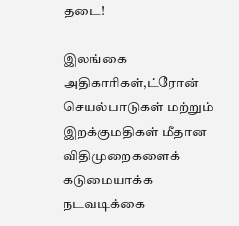தடை!

இலங்கை அதிகாரிகள்,ட்ரோன் செயல்பாடுகள் மற்றும் இறக்குமதிகள் மீதான விதிமுறைகளைக் கடுமையாக்க நடவடிக்கை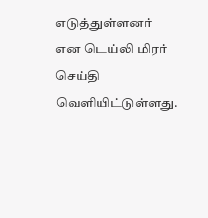எடுத்துள்ளனர் என டெய்லி மிரர் செய்தி வெளியிட்டுள்ளது.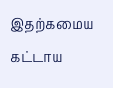இதற்கமைய கட்டாய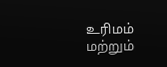உரிமம் மற்றும்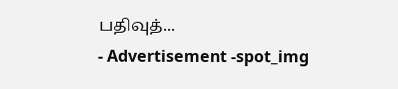பதிவுத்...
- Advertisement -spot_img